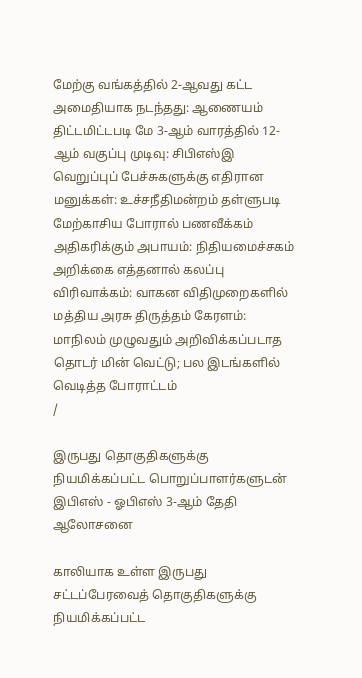மேற்கு வங்கத்தில் 2-ஆவது கட்ட அமைதியாக நடந்தது: ஆணையம் திட்டமிட்டபடி மே 3-ஆம் வாரத்தில் 12-ஆம் வகுப்பு முடிவு: சிபிஎஸ்இ வெறுப்புப் பேச்சுகளுக்கு எதிரான மனுக்கள்: உச்சநீதிமன்றம் தள்ளுபடி மேற்காசிய போரால் பணவீக்கம் அதிகரிக்கும் அபாயம்: நிதியமைச்சகம் அறிக்கை எத்தனால் கலப்பு விரிவாக்கம்: வாகன விதிமுறைகளில் மத்திய அரசு திருத்தம் கேரளம்: மாநிலம் முழுவதும் அறிவிக்கப்படாத தொடர் மின் வெட்டு; பல இடங்களில் வெடித்த போராட்டம்
/

இருபது தொகுதிகளுக்கு நியமிக்கப்பட்ட பொறுப்பாளர்களுடன் இபிஎஸ் - ஓபிஎஸ் 3-ஆம் தேதி ஆலோசனை

காலியாக உள்ள இருபது சட்டப்பேரவைத் தொகுதிகளுக்கு நியமிக்கப்பட்ட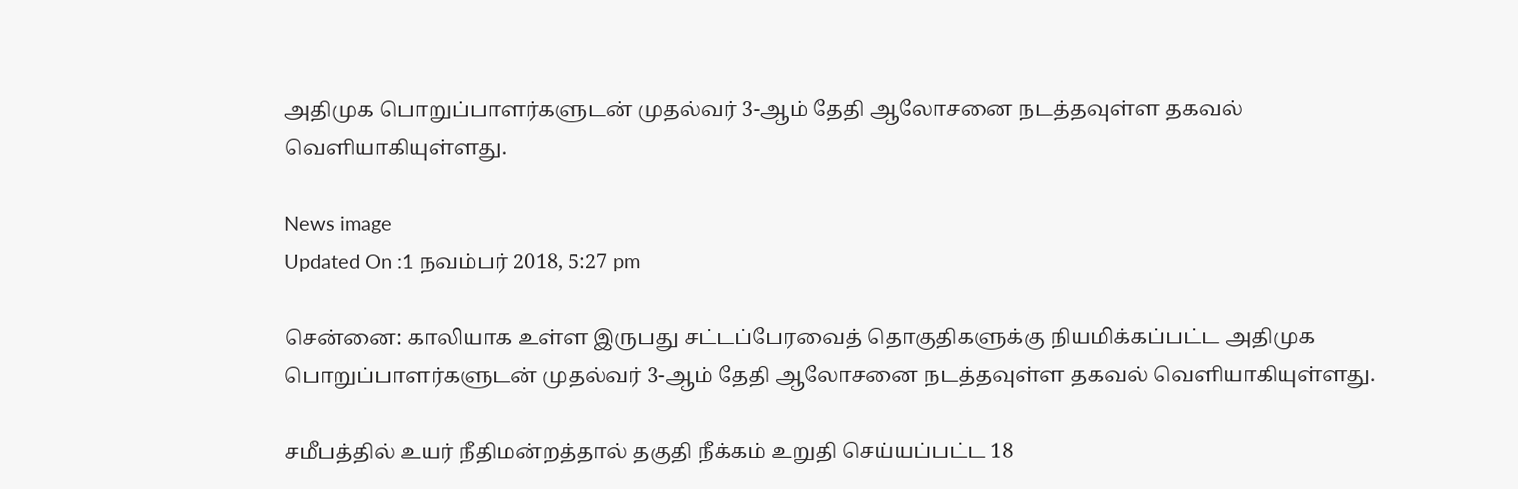அதிமுக பொறுப்பாளர்களுடன் முதல்வர் 3-ஆம் தேதி ஆலோசனை நடத்தவுள்ள தகவல் வெளியாகியுள்ளது.

News image
Updated On :1 நவம்பர் 2018, 5:27 pm

சென்னை: காலியாக உள்ள இருபது சட்டப்பேரவைத் தொகுதிகளுக்கு நியமிக்கப்பட்ட அதிமுக பொறுப்பாளர்களுடன் முதல்வர் 3-ஆம் தேதி ஆலோசனை நடத்தவுள்ள தகவல் வெளியாகியுள்ளது.

சமீபத்தில் உயர் நீதிமன்றத்தால் தகுதி நீக்கம் உறுதி செய்யப்பட்ட 18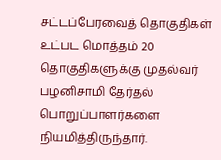சட்டப்பேரவைத் தொகுதிகள் உட்பட மொத்தம் 20 தொகுதிகளுக்கு முதல்வர் பழனிசாமி தேர்தல் பொறுப்பாளர்களை நியமித்திருந்தார்.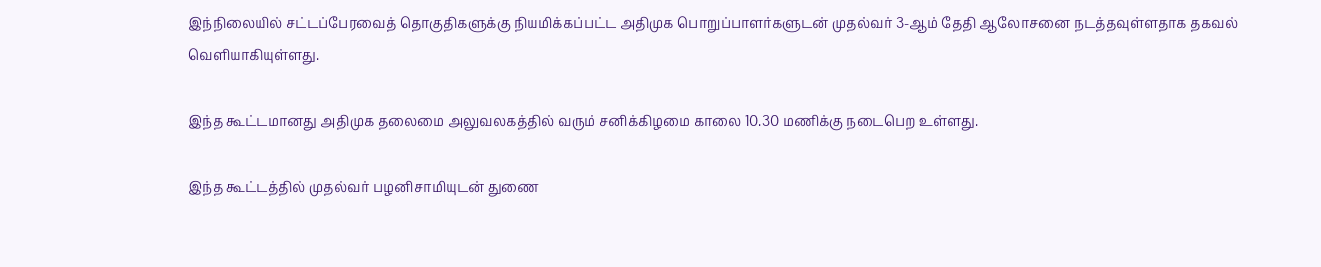இந்நிலையில் சட்டப்பேரவைத் தொகுதிகளுக்கு நியமிக்கப்பட்ட அதிமுக பொறுப்பாளர்களுடன் முதல்வர் 3-ஆம் தேதி ஆலோசனை நடத்தவுள்ளதாக தகவல் வெளியாகியுள்ளது.

இந்த கூட்டமானது அதிமுக தலைமை அலுவலகத்தில் வரும் சனிக்கிழமை காலை 10.30 மணிக்கு நடைபெற உள்ளது.

இந்த கூட்டத்தில் முதல்வர் பழனிசாமியுடன் துணை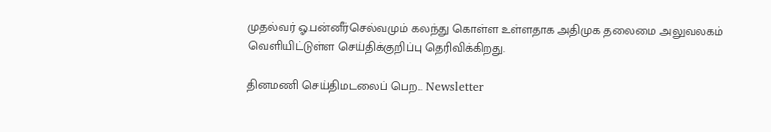முதல்வர் ஓ.பன்னீர்செல்வமும் கலந்து கொள்ள உள்ளதாக அதிமுக தலைமை அலுவலகம் வெளியிட்டுள்ள செய்திக்குறிப்பு தெரிவிக்கிறது.

தினமணி செய்திமடலைப் பெற... Newsletter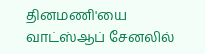தினமணி'யை வாட்ஸ்ஆப் சேனலில்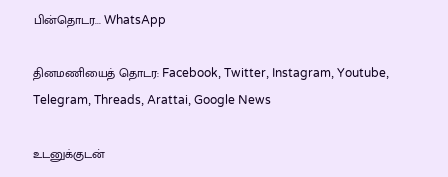பின்தொடர... WhatsApp

தினமணியைத் தொடர: Facebook, Twitter, Instagram, Youtube, Telegram, Threads, Arattai, Google News

உடனுக்குடன்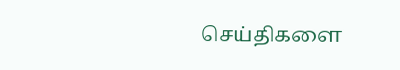செய்திகளை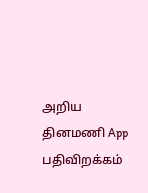அறிய தினமணி App பதிவிறக்கம்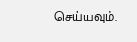செய்யவும்.